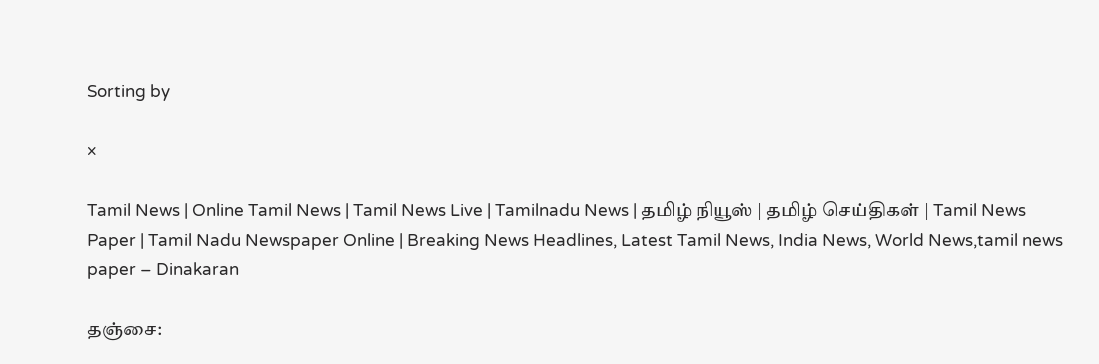Sorting by

×

Tamil News | Online Tamil News | Tamil News Live | Tamilnadu News | தமிழ் நியூஸ் | தமிழ் செய்திகள் | Tamil News Paper | Tamil Nadu Newspaper Online | Breaking News Headlines, Latest Tamil News, India News, World News,tamil news paper – Dinakaran

தஞ்சை: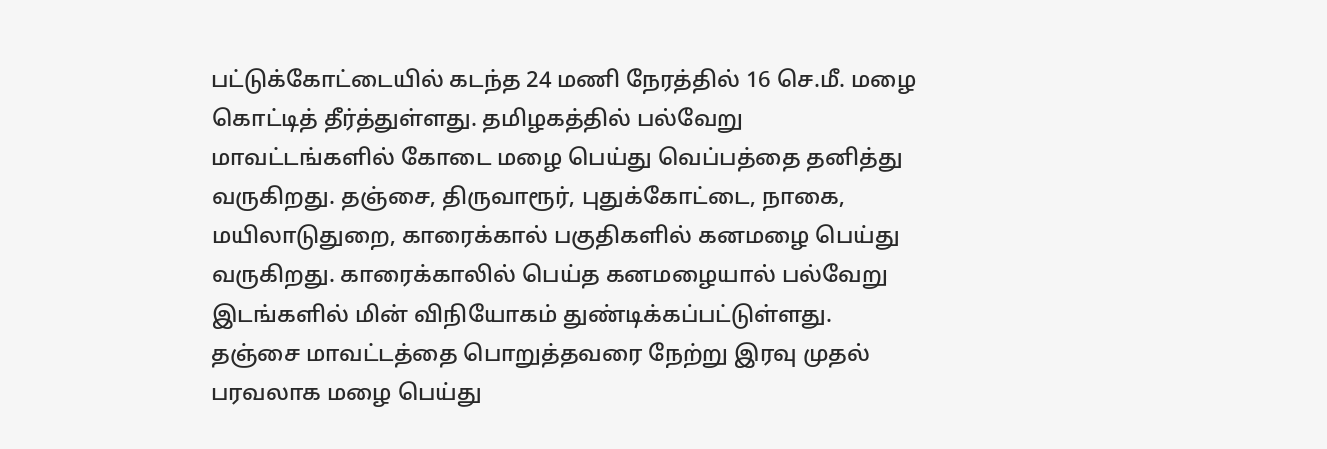பட்டுக்கோட்டையில் கடந்த 24 மணி நேரத்தில் 16 செ.மீ. மழை கொட்டித் தீர்த்துள்ளது. தமிழகத்தில் பல்வேறு மாவட்டங்களில் கோடை மழை பெய்து வெப்பத்தை தனித்து வருகிறது. தஞ்சை, திருவாரூர், புதுக்கோட்டை, நாகை, மயிலாடுதுறை, காரைக்கால் பகுதிகளில் கனமழை பெய்து வருகிறது. காரைக்காலில் பெய்த கனமழையால் பல்வேறு இடங்களில் மின் விநியோகம் துண்டிக்கப்பட்டுள்ளது. தஞ்சை மாவட்டத்தை பொறுத்தவரை நேற்று இரவு முதல் பரவலாக மழை பெய்து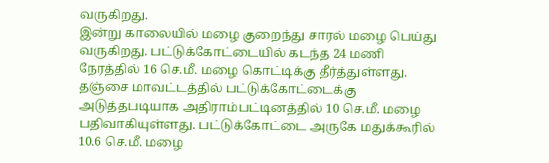வருகிறது.
இன்று காலையில் மழை குறைந்து சாரல் மழை பெய்து வருகிறது. பட்டுக்கோட்டையில் கடந்த 24 மணி நேரத்தில் 16 செ.மீ. மழை கொட்டிக்கு தீர்த்துள்ளது. தஞ்சை மாவட்டத்தில் பட்டுக்கோட்டைக்கு அடுத்தபடியாக அதிராம்பட்டினத்தில் 10 செ.மீ. மழை பதிவாகியுள்ளது. பட்டுக்கோட்டை அருகே மதுக்கூரில் 10.6 செ.மீ. மழை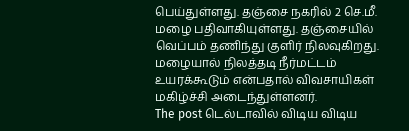பெய்துள்ளது. தஞ்சை நகரில் 2 செ.மீ. மழை பதிவாகியுள்ளது. தஞ்சையில் வெப்பம் தணிந்து குளிர் நிலவுகிறது. மழையால் நிலத்தடி நீர்மட்டம் உயரக்கூடும் என்பதால் விவசாயிகள் மகிழ்ச்சி அடைந்துள்ளனர்.
The post டெல்டாவில் விடிய விடிய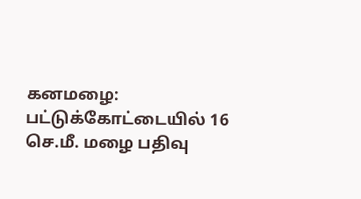கனமழை: பட்டுக்கோட்டையில் 16 செ.மீ. மழை பதிவு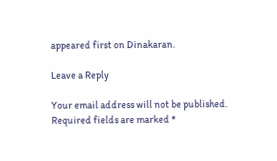appeared first on Dinakaran.

Leave a Reply

Your email address will not be published. Required fields are marked *